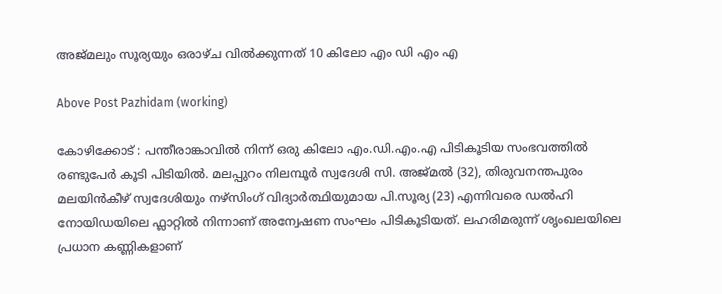അജ്മലും സൂര്യയും ഒരാഴ്ച വിൽക്കുന്നത് 10 കിലോ എം ഡി എം എ

Above Post Pazhidam (working)

കോഴിക്കോട് : പന്തീരാങ്കാവിൽ നിന്ന് ഒരു കിലോ എം.ഡി.എം.എ പിടികൂടിയ സംഭവത്തിൽ രണ്ടുപേർ കൂടി പിടിയിൽ. മലപ്പുറം നിലമ്പൂർ സ്വദേശി സി. അജ്‌മൽ (32), തിരുവനന്തപുരം മലയിൻകീഴ് സ്വദേശിയും നഴ്‌സിംഗ് വിദ്യാർത്ഥിയുമായ പി.സൂര്യ (23) എന്നിവരെ ഡൽഹി നോയിഡയിലെ ഫ്ലാറ്റിൽ നിന്നാണ് അന്വേഷണ സംഘം പിടികൂടിയത്. ലഹരിമരുന്ന് ശൃംഖലയിലെ പ്രധാന കണ്ണികളാണ്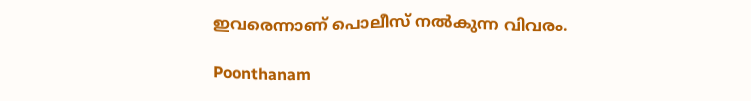ഇവരെന്നാണ് പൊലീസ് നൽകുന്ന വിവരം.

Poonthanam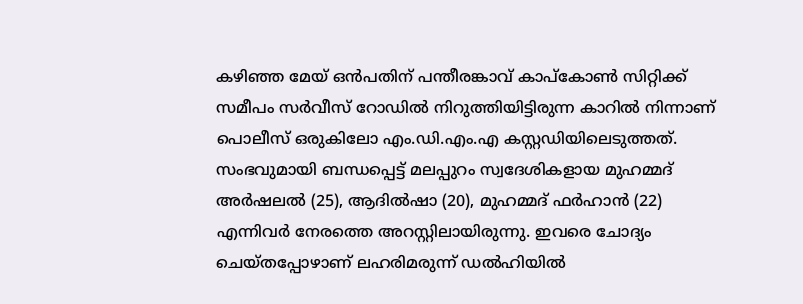കഴിഞ്ഞ മേയ് ഒൻപതിന് പന്തീരങ്കാവ് കാപ്കോൺ സിറ്റിക്ക് സമീപം സർവീസ് റോഡിൽ നിറുത്തിയിട്ടിരുന്ന കാറിൽ നിന്നാണ് പൊലീസ് ഒരുകിലോ എം.ഡി.എം.എ കസ്റ്റഡിയിലെടുത്തത്. സംഭവുമായി ബന്ധപ്പെട്ട് മലപ്പുറം സ്വദേശികളായ മുഹമ്മദ് അർഷലൽ (25), ആദിൽഷാ (20), മുഹമ്മദ് ഫർഹാൻ (22) എന്നിവർ നേരത്തെ അറസ്റ്റിലായിരുന്നു. ഇവരെ ചോദ്യം ചെയ്തപ്പോഴാണ് ലഹരിമരുന്ന് ഡൽഹിയിൽ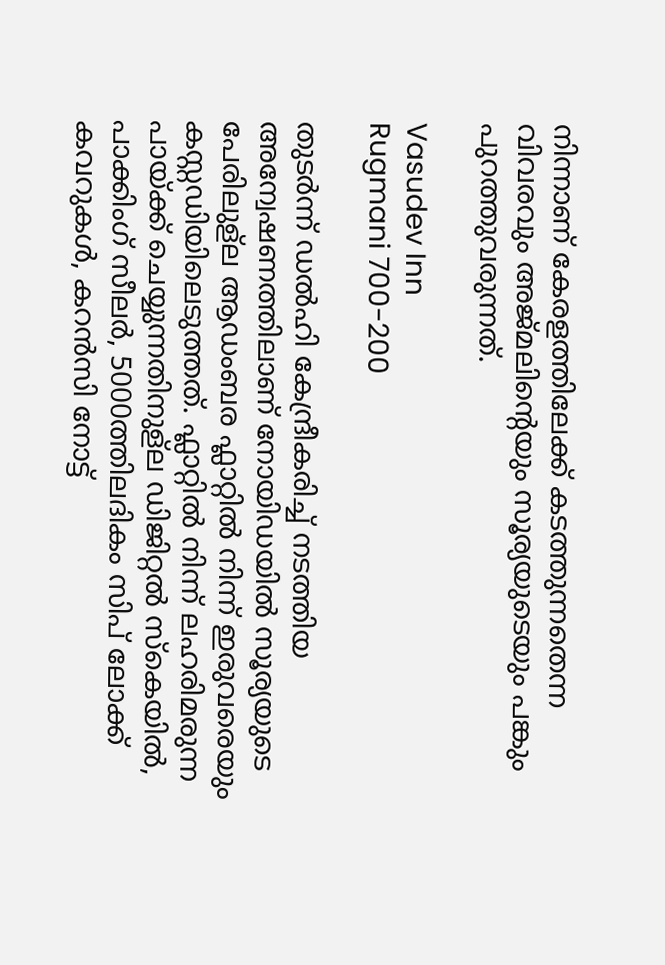നിന്നാണ് കേരളത്തിലേക്ക് കടത്തുന്നതെന്ന വിവരവും അജ്‌മലിന്റെയും സൂര്യയുടെയും പങ്കും പുറത്തുവരുന്നത്.

Vasudev Inn
Rugmani 700-200

തുടർന്ന് ഡൽഹി കേന്ദ്രീകരിച്ച് നടത്തിയ അന്വേഷണത്തിലാണ് നോയിഡയിൽ സൂര്യയുടെ പേരിലുള്ല ആഡംബര ഫ്ലാറ്റിൽ നിന്ന് ഇരുവരെയും കസ്റ്റഡിയിലെടുത്തത്. ഫ്ലാറ്റിൽ നിന്ന് ലഹരിമരുന്ന പായ്ക്ക് ചെയ്യുന്നതിനുള്ല ഡിജിറ്റൽ സ്കെയിൽ, പാക്കിംഗ് സീലർ, 5000ത്തിലദികം സിപ് ലോക്ക് കവറുകൾ, കറൻസി നോട്ട്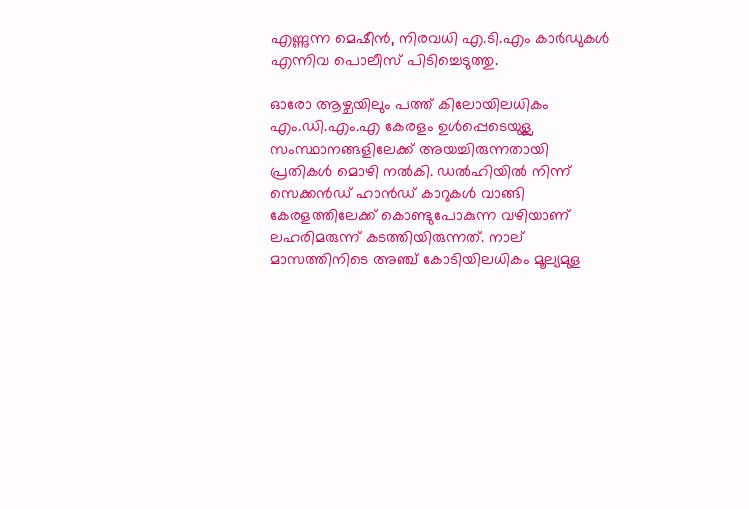എണ്ണുന്ന മെഷീൻ, നിരവധി എ.ടി.എം കാർഡുകൾ എന്നിവ പൊലീസ് പിടിച്ചെടുത്തു.

ഓരോ ആഴ്ചയിലും പത്ത് കിലോയിലധികം എം.ഡി.എം.എ കേരളം ഉൾപ്പെടെയുള്ല സംസ്ഥാനങ്ങളിലേക്ക് അയച്ചിരുന്നതായി പ്രതികൾ മൊഴി നൽകി. ഡൽഹിയിൽ നിന്ന് സെക്കൻഡ് ഹാൻഡ് കാറുകൾ വാങ്ങി കേരളത്തിലേക്ക് കൊണ്ടുപോകുന്ന വഴിയാണ് ലഹരിമരുന്ന് കടത്തിയിരുന്നത്. നാല് മാസത്തിനിടെ അഞ്ച് കോടിയിലധികം മൂല്യമുള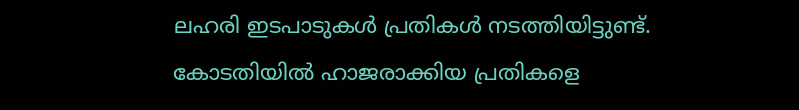ലഹരി ഇടപാടുകൾ പ്രതികൾ നടത്തിയിട്ടുണ്ട്. കോടതിയിൽ ഹാജരാക്കിയ പ്രതികളെ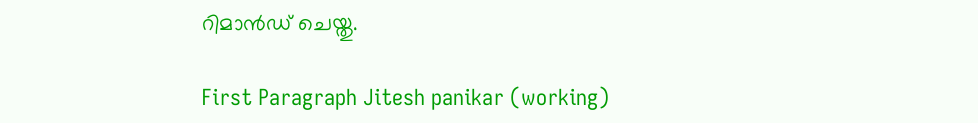റിമാൻഡ് ചെയ്തു.

First Paragraph Jitesh panikar (working)